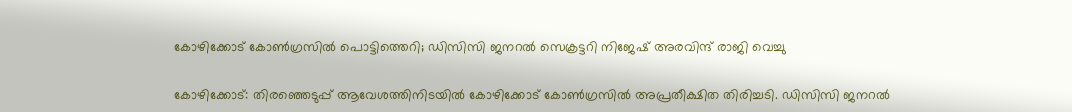കോഴിക്കോട് കോൺഗ്രസിൽ പൊട്ടിത്തെറി; ഡിസിസി ജനറൽ സെക്രട്ടറി നിജേഷ് അരവിന്ദ് രാജി വെച്ചു

കോഴിക്കോട്: തിരഞ്ഞെടുപ്പ് ആവേശത്തിനിടയിൽ കോഴിക്കോട് കോൺഗ്രസിൽ അപ്രതീക്ഷിത തിരിച്ചടി. ഡിസിസി ജനറൽ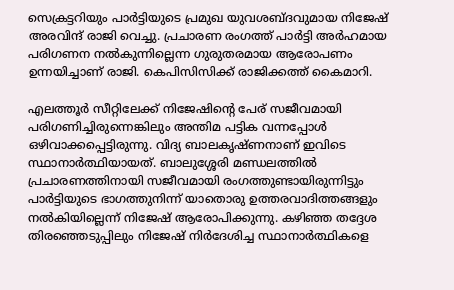സെക്രട്ടറിയും പാർട്ടിയുടെ പ്രമുഖ യുവശബ്ദവുമായ നിജേഷ് അരവിന്ദ് രാജി വെച്ചു. പ്രചാരണ രംഗത്ത് പാർട്ടി അർഹമായ പരിഗണന നൽകുന്നില്ലെന്ന ഗുരുതരമായ ആരോപണം ഉന്നയിച്ചാണ് രാജി. കെപിസിസിക്ക് രാജിക്കത്ത് കൈമാറി.

എലത്തൂർ സീറ്റിലേക്ക് നിജേഷിന്റെ പേര് സജീവമായി പരിഗണിച്ചിരുന്നെങ്കിലും അന്തിമ പട്ടിക വന്നപ്പോൾ ഒഴിവാക്കപ്പെട്ടിരുന്നു. വിദ്യ ബാലകൃഷ്ണനാണ് ഇവിടെ സ്ഥാനാർത്ഥിയായത്. ബാലുശ്ശേരി മണ്ഡലത്തിൽ പ്രചാരണത്തിനായി സജീവമായി രംഗത്തുണ്ടായിരുന്നിട്ടും പാർട്ടിയുടെ ഭാഗത്തുനിന്ന് യാതൊരു ഉത്തരവാദിത്തങ്ങളും നൽകിയില്ലെന്ന് നിജേഷ് ആരോപിക്കുന്നു. കഴിഞ്ഞ തദ്ദേശ തിരഞ്ഞെടുപ്പിലും നിജേഷ് നിർദേശിച്ച സ്ഥാനാർത്ഥികളെ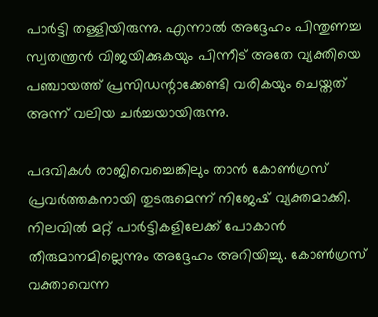പാർട്ടി തള്ളിയിരുന്നു. എന്നാൽ അദ്ദേഹം പിന്തുണച്ച സ്വതന്ത്രൻ വിജയിക്കുകയും പിന്നീട് അതേ വ്യക്തിയെ പഞ്ചായത്ത് പ്രസിഡന്റാക്കേണ്ടി വരികയും ചെയ്തത് അന്ന് വലിയ ചർച്ചയായിരുന്നു.

പദവികൾ രാജിവെച്ചെങ്കിലും താൻ കോൺഗ്രസ് പ്രവർത്തകനായി തുടരുമെന്ന് നിജേഷ് വ്യക്തമാക്കി. നിലവിൽ മറ്റ് പാർട്ടികളിലേക്ക് പോകാൻ തീരുമാനമില്ലെന്നും അദ്ദേഹം അറിയിച്ചു. കോൺഗ്രസ് വക്താവെന്ന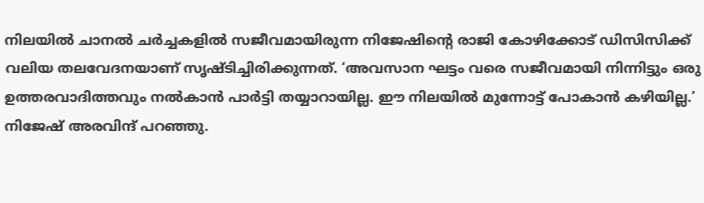നിലയിൽ ചാനൽ ചർച്ചകളിൽ സജീവമായിരുന്ന നിജേഷിന്റെ രാജി കോഴിക്കോട് ഡിസിസിക്ക് വലിയ തലവേദനയാണ് സൃഷ്ടിച്ചിരിക്കുന്നത്. ‘അവസാന ഘട്ടം വരെ സജീവമായി നിന്നിട്ടും ഒരു ഉത്തരവാദിത്തവും നൽകാൻ പാർട്ടി തയ്യാറായില്ല. ഈ നിലയിൽ മുന്നോട്ട് പോകാൻ കഴിയില്ല.’ നിജേഷ് അരവിന്ദ് പറഞ്ഞു.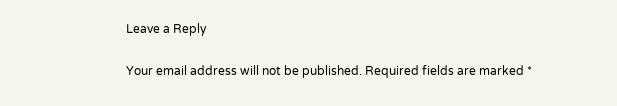Leave a Reply

Your email address will not be published. Required fields are marked *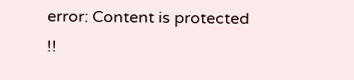error: Content is protected !!